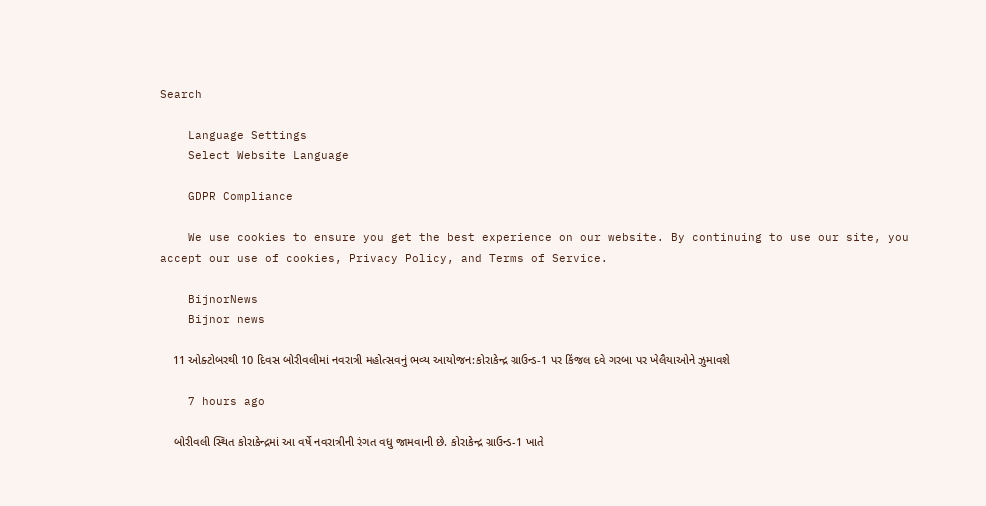Search

    Language Settings
    Select Website Language

    GDPR Compliance

    We use cookies to ensure you get the best experience on our website. By continuing to use our site, you accept our use of cookies, Privacy Policy, and Terms of Service.

    BijnorNews
    Bijnor news

    11 ઓક્ટોબરથી 10 દિવસ બોરીવલીમાં નવરાત્રી મહોત્સવનું ભવ્ય આયોજન:કોરાકેન્દ્ર ગ્રાઉન્ડ-1 પર કિંજલ દવે ગરબા પર ખેલૈયાઓને ઝુમાવશે

    7 hours ago

    બોરીવલી સ્થિત કોરાકેન્દ્રમાં આ વર્ષે નવરાત્રીની રંગત વધુ જામવાની છે. કોરાકેન્દ્ર ગ્રાઉન્ડ-1 ખાતે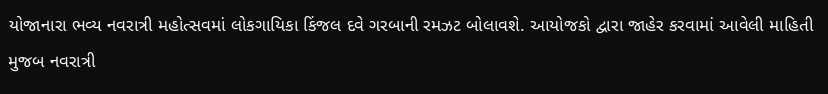યોજાનારા ભવ્ય નવરાત્રી મહોત્સવમાં લોકગાયિકા કિંજલ દવે ગરબાની રમઝટ બોલાવશે. આયોજકો દ્વારા જાહેર કરવામાં આવેલી માહિતી મુજબ નવરાત્રી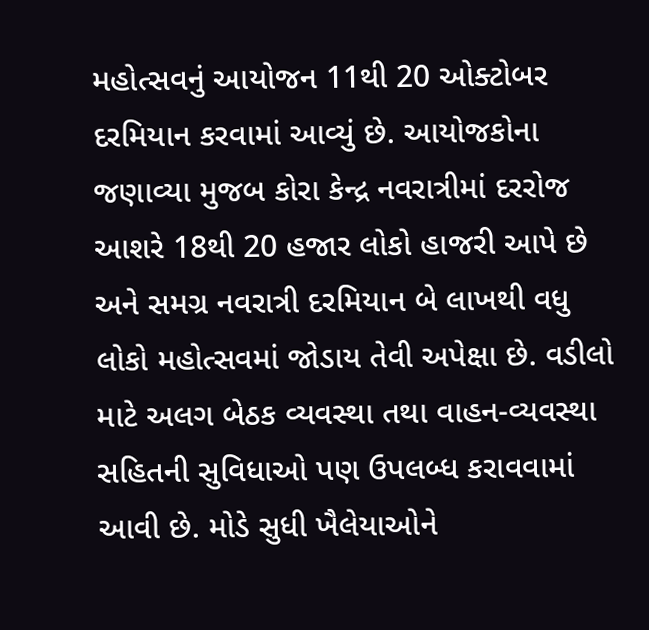મહોત્સવનું આયોજન 11થી 20 ઓક્ટોબર દરમિયાન કરવામાં આવ્યું છે. આયોજકોના જણાવ્યા મુજબ કોરા કેન્દ્ર નવરાત્રીમાં દરરોજ આશરે 18થી 20 હજાર લોકો હાજરી આપે છે અને સમગ્ર નવરાત્રી દરમિયાન બે લાખથી વધુ લોકો મહોત્સવમાં જોડાય તેવી અપેક્ષા છે. વડીલો માટે અલગ બેઠક વ્યવસ્થા તથા વાહન-વ્યવસ્થા સહિતની સુવિધાઓ પણ ઉપલબ્ધ કરાવવામાં આવી છે. મોડે સુધી ખૈલેયાઓને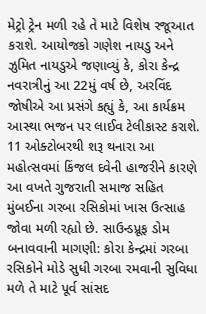મેટ્રો ટ્રેન મળી રહે તે માટે વિશેષ રજૂઆત કરાશે. આયોજકો ગણેશ નાયડુ અને ઝુમિત નાયડુએ જણાવ્યું કે, કોરા કેન્દ્ર નવરાત્રીનું આ 22મું વર્ષ છે, અરવિંદ જોષીએ આ પ્રસંગે કહ્યું કે, આ કાર્યક્રમ આસ્થા ભજન પર લાઈવ ટેલીકાસ્ટ કરાશે. 11 ઓક્ટોબરથી શરૂ થનારા આ મહોત્સવમાં કિંજલ દવેની હાજરીને કારણે આ વખતે ગુજરાતી સમાજ સહિત મુંબઈના ગરબા રસિકોમાં ખાસ ઉત્સાહ જોવા મળી રહ્યો છે. સાઉન્ડપ્રૂફ ડોમ બનાવવાની માગણી: કોરા કેન્દ્રમાં ગરબા રસિકોને મોડે સુધી ગરબા રમવાની સુવિધા મળે તે માટે પૂર્વ સાંસદ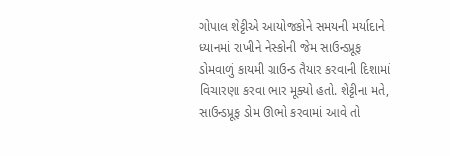ગોપાલ શેટ્ટીએ આયોજકોને સમયની મર્યાદાને ધ્યાનમાં રાખીને નેસ્કોની જેમ સાઉન્ડપ્રૂફ ડોમવાળું કાયમી ગ્રાઉન્ડ તૈયાર કરવાની દિશામાં વિચારણા કરવા ભાર મૂક્યો હતો. શેટ્ટીના મતે, સાઉન્ડપ્રૂફ ડોમ ઊભો કરવામાં આવે તો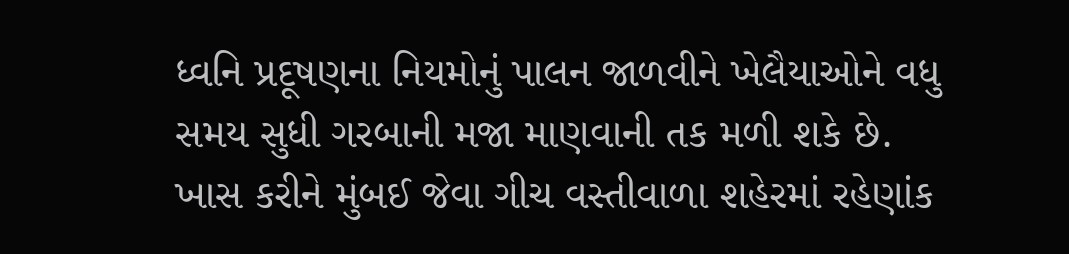ધ્વનિ પ્રદૂષણના નિયમોનું પાલન જાળવીને ખેલૈયાઓને વધુ સમય સુધી ગરબાની મજા માણવાની તક મળી શકે છે. ખાસ કરીને મુંબઈ જેવા ગીચ વસ્તીવાળા શહેરમાં રહેણાંક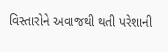વિસ્તારોને અવાજથી થતી પરેશાની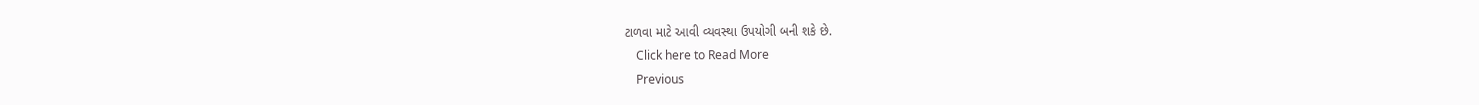ટાળવા માટે આવી વ્યવસ્થા ઉપયોગી બની શકે છે.
    Click here to Read More
    Previous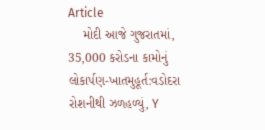Article
    મોદી આજે ગુજરાતમાં, 35,000 કરોડના કામોનું લોકાર્પણ-ખાતમુહૂર્ત:વડોદરા રોશનીથી ઝળહળ્યું, Y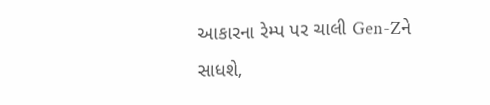આકારના રેમ્પ પર ચાલી Gen-Zને સાધશે,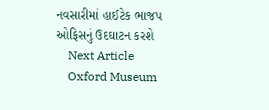નવસારીમાં હાઈટેક ભાજપ ઓફિસનું ઉદઘાટન કરશે
    Next Article
    Oxford Museum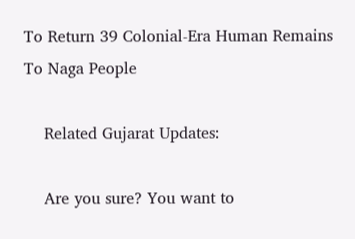To Return 39 Colonial-Era Human Remains To Naga People

    Related Gujarat Updates:

    Are you sure? You want to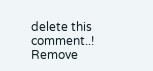delete this comment..! Remove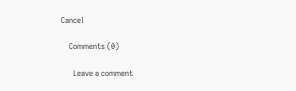Cancel

    Comments (0)

      Leave a comment